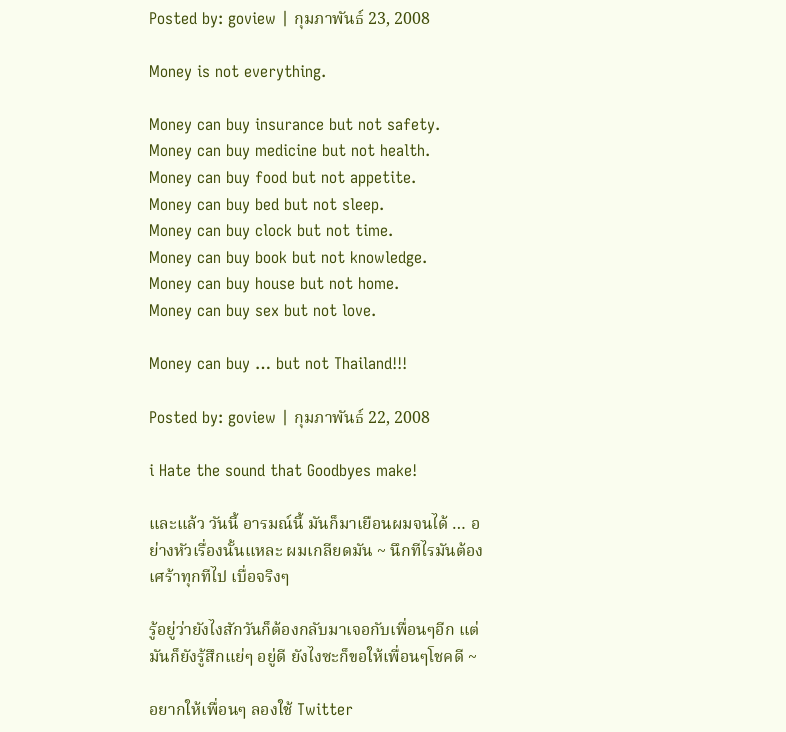Posted by: goview | กุมภาพันธ์ 23, 2008

Money is not everything.

Money can buy insurance but not safety.
Money can buy medicine but not health.
Money can buy food but not appetite.
Money can buy bed but not sleep.
Money can buy clock but not time.
Money can buy book but not knowledge.
Money can buy house but not home.
Money can buy sex but not love.

Money can buy … but not Thailand!!!

Posted by: goview | กุมภาพันธ์ 22, 2008

i Hate the sound that Goodbyes make!

และแล้ว วันนี้ อารมณ์นี้ มันก็มาเยือนผมจนได้ … อย่างหัวเรื่องนั้นแหละ ผมเกลียดมัน ~ นึกทีไรมันต้องเศร้าทุกทีไป เบื่อจริงๆ

รู้อยู่ว่ายังไงสักวันก็ต้องกลับมาเจอกับเพื่อนๆอีก แต่มันก็ยังรู้สึกแย่ๆ อยู่ดี ยังไงซะก็ขอให้เพื่อนๆโชคดี ~

อยากให้เพื่อนๆ ลองใช้ Twitter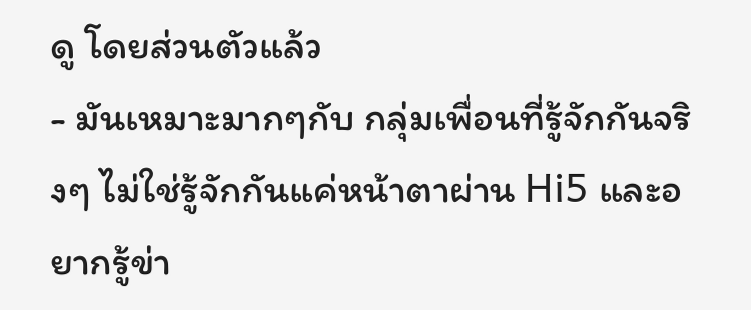ดู โดยส่วนตัวแล้ว
- มันเหมาะมากๆกับ กลุ่มเพื่อนที่รู้จักกันจริงๆ ไม่ใช่รู้จักกันแค่หน้าตาผ่าน Hi5 และอยากรู้ข่า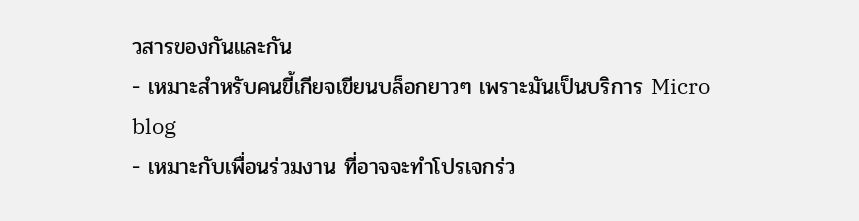วสารของกันและกัน
- เหมาะสำหรับคนขี้เกียจเขียนบล็อกยาวๆ เพราะมันเป็นบริการ Micro blog
- เหมาะกับเพื่อนร่วมงาน ที่อาจจะทำโปรเจกร่ว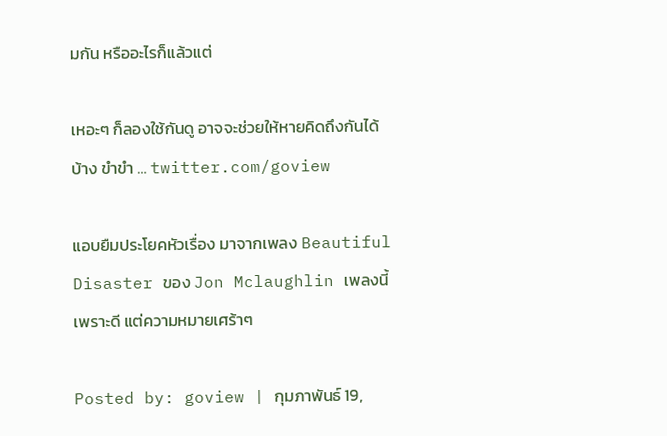มกัน หรืออะไรก็แล้วแต่

เหอะๆ ก็ลองใช้กันดู อาจจะช่วยให้หายคิดถึงกันได้บ้าง ขำขำ … twitter.com/goview

แอบยืมประโยคหัวเรื่อง มาจากเพลง Beautiful Disaster ของ Jon Mclaughlin เพลงนี้เพราะดี แต่ความหมายเศร้าๆ

Posted by: goview | กุมภาพันธ์ 19,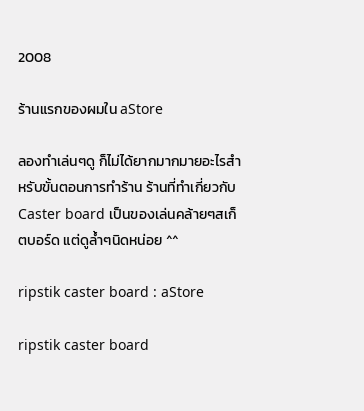2008

ร้านแรกของผมใน aStore

ลองทำเล่นๆดู ก็ไม่ได้ยากมากมายอะไรสำหรับขั้นตอนการทำร้าน ร้านที่ทำเกี่ยวกับ Caster board เป็นของเล่นคล้ายๆสเก็ตบอร์ด แต่ดูล้ำๆนิดหน่อย ^^

ripstik caster board : aStore

ripstik caster board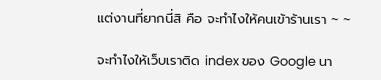แต่งานที่ยากนี่สิ คือ จะทำไงให้คนเข้าร้านเรา ~ ~

จะทำไงให้เว็บเราติด index ของ Google นา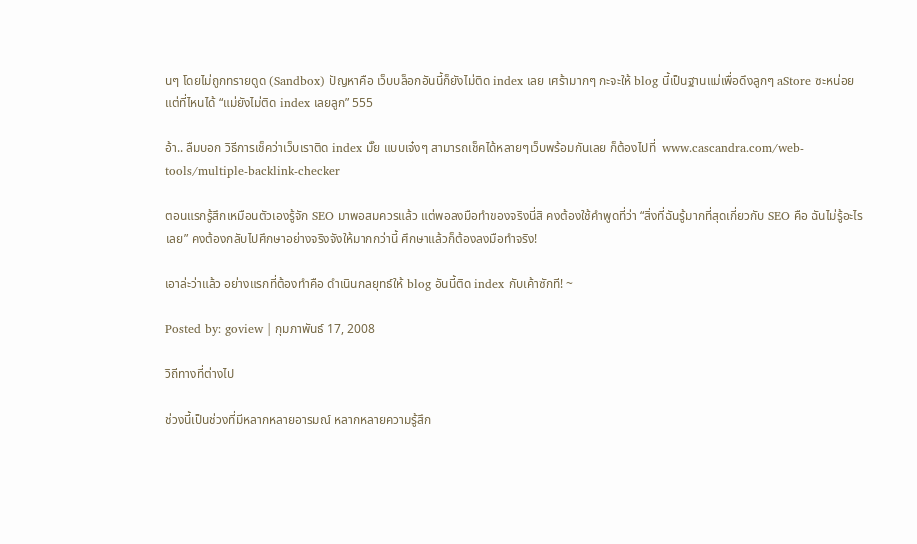นๆ โดยไม่ถูกทรายดูด (Sandbox) ปัญหาคือ เว็บบล็อกอันนี้ก็ยังไม่ติด index เลย เศร้ามากๆ กะจะให้ blog นี้เป็นฐานแม่เพื่อดึงลูกๆ aStore ซะหน่อย แต่ที่ไหนได้ “แม่ยังไม่ติด index เลยลูก” 555

อ้า.. ลืมบอก วิธีการเช็คว่าเว็บเราติด index มั๊ย แบบเจ๋งๆ สามารถเช็คได้หลายๆเว็บพร้อมกันเลย ก็ต้องไปที่  www.cascandra.com/web-tools/multiple-backlink-checker

ตอนแรกรู้สึกเหมือนตัวเองรู้จัก SEO มาพอสมควรแล้ว แต่พอลงมือทำของจริงนี่สิ คงต้องใช้คำพูดที่ว่า “สิ่งที่ฉันรู้มากที่สุดเกี่ยวกับ SEO คือ ฉันไม่รู้อะไรเลย” คงต้องกลับไปศึกษาอย่างจริงจังให้มากกว่านี้ ศึกษาแล้วก็ต้องลงมือทำจริง!

เอาล่ะว่าแล้ว อย่างแรกที่ต้องทำคือ ดำเนินกลยุทธ์ให้ blog อันนี้ติด index กับเค้าซักที! ~

Posted by: goview | กุมภาพันธ์ 17, 2008

วิถีทางที่ต่างไป

ช่วงนี้เป็นช่วงที่มีหลากหลายอารมณ์ หลากหลายความรู้สึก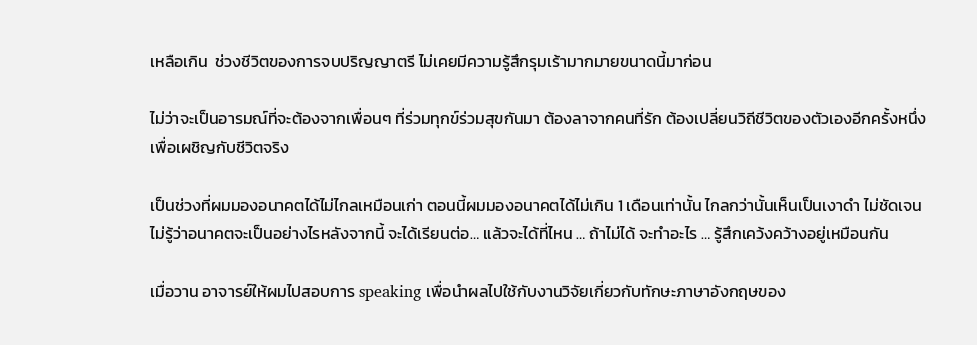เหลือเกิน  ช่วงชีวิตของการจบปริญญาตรี ไม่เคยมีความรู้สึกรุมเร้ามากมายขนาดนี้มาก่อน

ไม่ว่าจะเป็นอารมณ์ที่จะต้องจากเพื่อนๆ ที่ร่วมทุกข์ร่วมสุขกันมา ต้องลาจากคนที่รัก ต้องเปลี่ยนวิถีชีวิตของตัวเองอีกครั้งหนึ่ง เพื่อเผชิญกับชีวิตจริง

เป็นช่วงที่ผมมองอนาคตได้ไม่ไกลเหมือนเก่า ตอนนี้ผมมองอนาคตได้ไม่เกิน 1 เดือนเท่านั้น ไกลกว่านั้นเห็นเป็นเงาดำ ไม่ชัดเจน ไม่รู้ว่าอนาคตจะเป็นอย่างไรหลังจากนี้ จะได้เรียนต่อ… แล้วจะได้ที่ไหน … ถ้าไม่ได้ จะทำอะไร … รู้สึกเคว้งคว้างอยู่เหมือนกัน

เมื่อวาน อาจารย์ให้ผมไปสอบการ speaking เพื่อนำผลไปใช้กับงานวิจัยเกี่ยวกับทักษะภาษาอังกฤษของ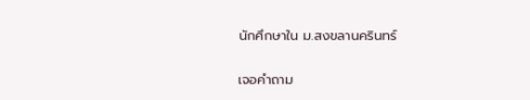นักศึกษาใน ม.สงขลานครินทร์

เจอคำถาม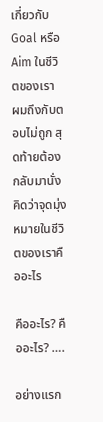เกี่ยวกับ Goal หรือ Aim ในชีวิตของเรา
ผมถึงกับตอบไม่ถูก สุดท้ายต้องกลับมานั่งคิดว่าจุดมุ่งหมายในชีวิตของเราคืออะไร

คืออะไร? คืออะไร? ….

อย่างแรก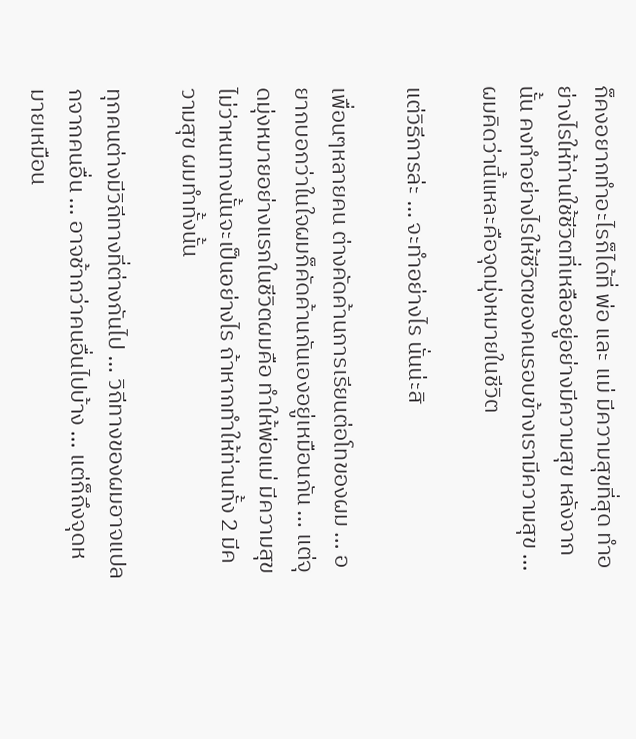ก็คงอยากทำอะไรก็ได้ที่ พ่อ และ แม่ มีความสุขที่สุด ทำอย่างไรให้ท่านใช้ชีวิตที่เหลืออยู่อย่างมีความสุข หลังจากนั้น คงทำอย่างไรให้ชีวิตของคนรอบข้างเรามีความสุข … ผมคิดว่านี้แหละคือจุดมุ่งหมายในชีวิต

แต่วิธีการล่ะ … จะทำอย่างไร นั่นน่ะสิ

เพื่อนๆหลายคน ต่างคัดค้านการเรียนต่อโทของผม … อยากบอกว่าในใจผมก็คัดค้านกันเองอยู่เหมือนกัน … แต่จุดมุ่งหมายอย่างแรกในชีวิตผมคือ ทำให้พ่อแม่ มีความสุข ไม่ว่าหนทางนั้นจะเป็นอย่างไร ถ้าหากทำให้ท่านทั้ง 2 มีความสุข ผมทำทั้งนั้น

ทุกคนต่างมีวิถีทางที่ต่างกันไป … วิถีทางของผมอาจแปลกจากคนอื่น … อาจช้ากว่าคนอื่นไปบ้าง … แต่ก็ถึงจุดหมายเหมือน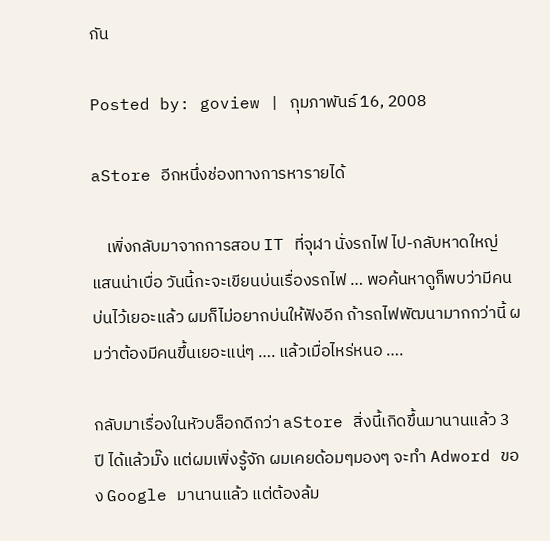กัน

Posted by: goview | กุมภาพันธ์ 16, 2008

aStore อีกหนึ่งช่องทางการหารายได้

    เพิ่งกลับมาจากการสอบ IT ที่จุฬา นั่งรถไฟ ไป-กลับหาดใหญ่ แสนน่าเบื่อ วันนี้กะจะเขียนบ่นเรื่องรถไฟ … พอค้นหาดูก็พบว่ามีคนบ่นไว้เยอะแล้ว ผมก็ไม่อยากบ่นให้ฟังอีก ถ้ารถไฟพัฒนามากกว่านี้ ผมว่าต้องมีคนขึ้นเยอะแน่ๆ …. แล้วเมื่อไหร่หนอ ….

กลับมาเรื่องในหัวบล็อกดีกว่า aStore สิ่งนี้เกิดขึ้นมานานแล้ว 3 ปี ได้แล้วมั๊ง แต่ผมเพิ่งรู้จัก ผมเคยด้อมๆมองๆ จะทำ Adword ของ Google มานานแล้ว แต่ต้องล้ม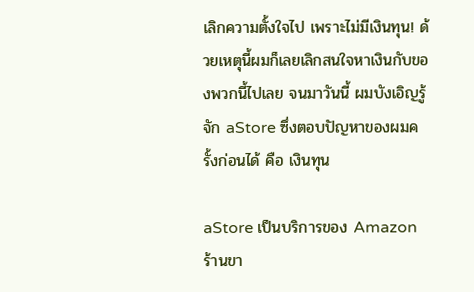เลิกความตั้งใจไป เพราะไม่มีเงินทุน! ด้วยเหตุนี้ผมก็เลยเลิกสนใจหาเงินกับของพวกนี้ไปเลย จนมาวันนี้ ผมบังเอิญรู้จัก aStore ซึ่งตอบปัญหาของผมครั้งก่อนได้ คือ เงินทุน

aStore เป็นบริการของ Amazon ร้านขา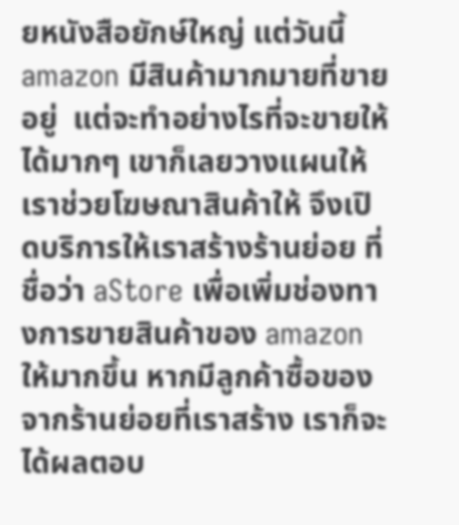ยหนังสือยักษ์ใหญ่ แต่วันนี้ amazon มีสินค้ามากมายที่ขายอยู่  แต่จะทำอย่างไรที่จะขายให้ได้มากๆ เขาก็เลยวางแผนให้เราช่วยโฆษณาสินค้าให้ จึงเปิดบริการให้เราสร้างร้านย่อย ที่ชื่อว่า aStore เพื่อเพิ่มช่องทางการขายสินค้าของ amazon ให้มากขึ้น หากมีลูกค้าซื้อของจากร้านย่อยที่เราสร้าง เราก็จะได้ผลตอบ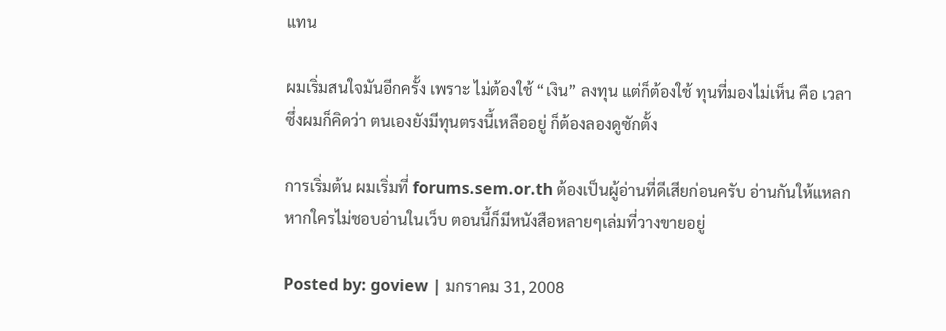แทน

ผมเริ่มสนใจมันอีกครั้ง เพราะ ไม่ต้องใช้ “เงิน” ลงทุน แต่ก็ต้องใช้ ทุนที่มองไม่เห็น คือ เวลา ซึ่งผมก็คิดว่า ตนเองยังมีทุนตรงนี้เหลืออยู่ ก็ต้องลองดูซักตั้ง

การเริ่มต้น ผมเริ่มที่ forums.sem.or.th ต้องเป็นผู้อ่านที่ดีเสียก่อนครับ อ่านกันให้แหลก หากใครไม่ชอบอ่านในเว็บ ตอนนี้ก็มีหนังสือหลายๆเล่มที่วางขายอยู่

Posted by: goview | มกราคม 31, 2008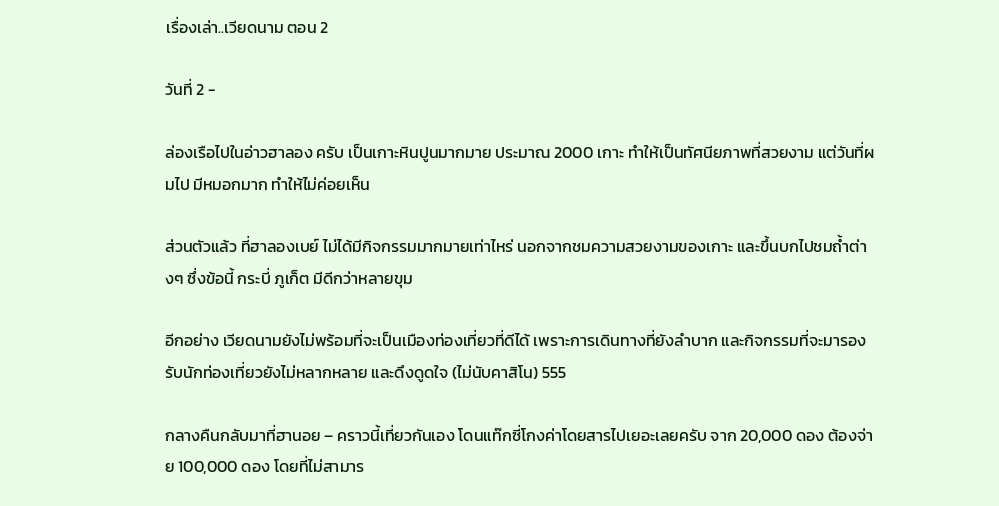เรื่องเล่า..เวียดนาม ตอน 2

วันที่ 2 -

ล่องเรือไปในอ่าวฮาลอง ครับ เป็นเกาะหินปูนมากมาย ประมาณ 2000 เกาะ ทำให้เป็นทัศนียภาพที่สวยงาม แต่วันที่ผมไป มีหมอกมาก ทำให้ไม่ค่อยเห็น

ส่วนตัวแล้ว ที่ฮาลองเบย์ ไม่ได้มีกิจกรรมมากมายเท่าไหร่ นอกจากชมความสวยงามของเกาะ และขึ้นบกไปชมถ้ำต่างๆ ซึ่งข้อนี้ กระบี่ ภูเก็ต มีดีกว่าหลายขุม

อีกอย่าง เวียดนามยังไม่พร้อมที่จะเป็นเมืองท่องเที่ยวที่ดีได้ เพราะการเดินทางที่ยังลำบาก และกิจกรรมที่จะมารองรับนักท่องเที่ยวยังไม่หลากหลาย และดึงดูดใจ (ไม่นับคาสิโน) 555

กลางคืนกลับมาที่ฮานอย – คราวนี้เที่ยวกันเอง โดนแท๊กซี่โกงค่าโดยสารไปเยอะเลยครับ จาก 20,000 ดอง ต้องจ่าย 100,000 ดอง โดยที่ไม่สามาร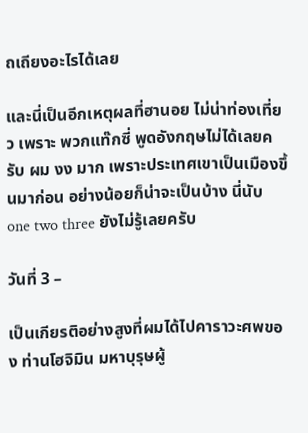ถเถียงอะไรได้เลย

และนี่เป็นอีกเหตุผลที่ฮานอย ไม่น่าท่องเที่ยว เพราะ พวกแท๊กซี่ พูดอังกฤษไม่ได้เลยครับ ผม งง มาก เพราะประเทศเขาเป็นเมืองขึ้นมาก่อน อย่างน้อยก็น่าจะเป็นบ้าง นี่นับ one two three ยังไม่รู้เลยครับ

วันที่ 3 –

เป็นเกียรติอย่างสูงที่ผมได้ไปคาราวะศพของ ท่านโฮจิมิน มหาบุรุษผู้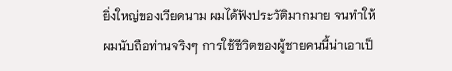ยิ่งใหญ่ของเวียดนาม ผมได้ฟังประวัติมากมาย จนทำให้ผมนับถือท่านจริงๆ การใช้ชีวิตของผู้ชายคนนี้น่าเอาเป็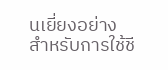นเยี่ยงอย่าง สำหรับการใช้ชี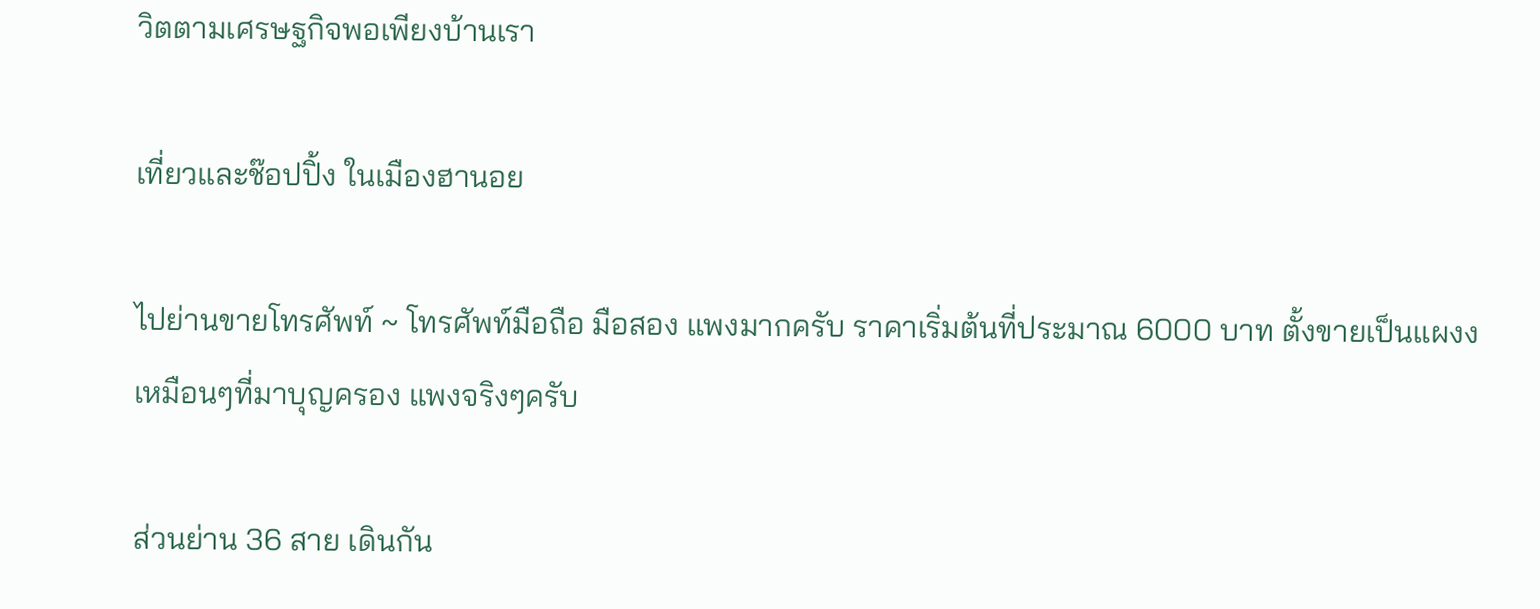วิตตามเศรษฐกิจพอเพียงบ้านเรา

เที่ยวและช๊อปปิ้ง ในเมืองฮานอย

ไปย่านขายโทรศัพท์ ~ โทรศัพท์มือถือ มือสอง แพงมากครับ ราคาเริ่มต้นที่ประมาณ 6000 บาท ตั้งขายเป็นแผงง เหมือนๆที่มาบุญครอง แพงจริงๆครับ

ส่วนย่าน 36 สาย เดินกัน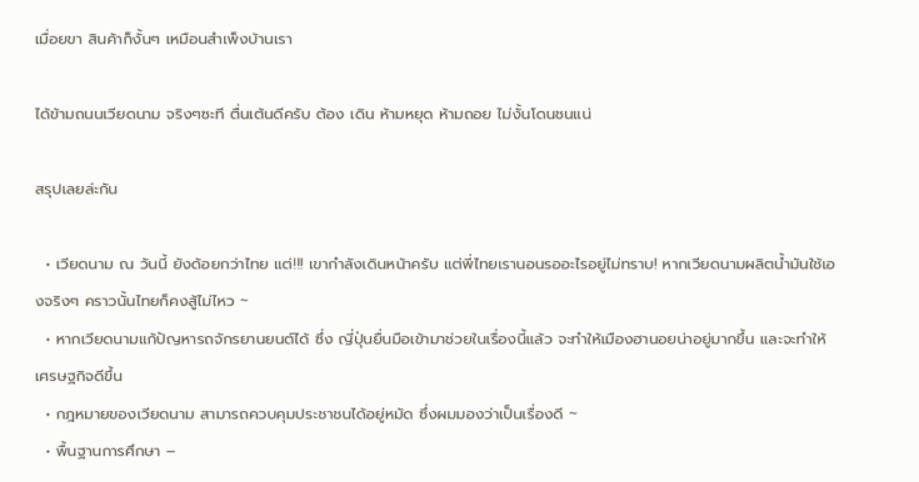เมื่อยขา สินค้าก็งั้นๆ เหมือนสำเพ็งบ้านเรา

ได้ข้ามถนนเวียดนาม จริงๆซะที ตื่นเต้นดีครับ ต้อง เดิน ห้ามหยุด ห้ามถอย ไม่งั้นโดนชนแน่

สรุปเลยล่ะกัน

  • เวียดนาม ณ วันนี้ ยังด้อยกว่าไทย แต่!!! เขากำลังเดินหน้าครับ แต่พี่ไทยเรานอนรออะไรอยู่ไม่ทราบ! หากเวียดนามผลิตน้ำมันใช้เองจริงๆ คราวนั้นไทยก็คงสู้ไม่ไหว ~
  • หากเวียดนามแก้ปัญหารถจักรยานยนต์ได้ ซึ่ง ญี่ปุ่นยื่นมือเข้ามาช่วยในเรื่องนี้แล้ว จะทำให้เมืองฮานอยน่าอยู่มากขึ้น และจะทำให้เศรษฐกิจดีขึ้น
  • กฎหมายของเวียดนาม สามารถควบคุมประชาชนได้อยู่หมัด ซึ่งผมมองว่าเป็นเรื่องดี ~
  • พื้นฐานการศึกษา –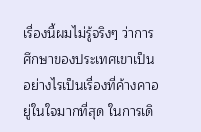เรื่องนี้ผมไม่รู้จริงๆ ว่าการศึกษาของประเทศเขาเป็นอย่างไรเป็นเรื่องที่ค้างคาอยู่ในใจมากที่สุด ในการเดิ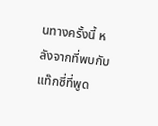นทางครั้งนี้ หลังจากที่พบกับแท๊กซี่ที่พูด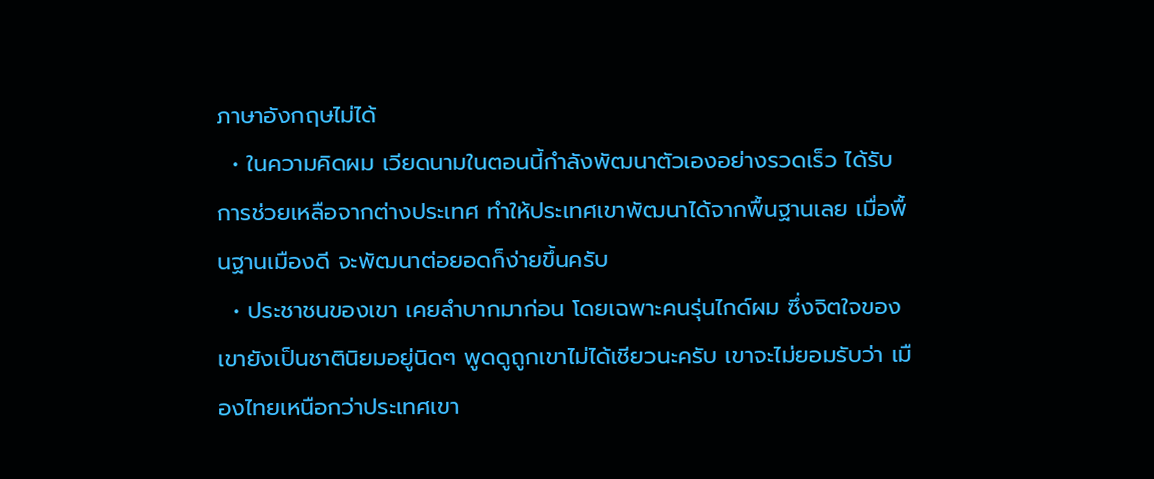ภาษาอังกฤษไม่ได้
  • ในความคิดผม เวียดนามในตอนนี้กำลังพัฒนาตัวเองอย่างรวดเร็ว ได้รับการช่วยเหลือจากต่างประเทศ ทำให้ประเทศเขาพัฒนาได้จากพื้นฐานเลย เมื่อพื้นฐานเมืองดี จะพัฒนาต่อยอดก็ง่ายขึ้นครับ
  • ประชาชนของเขา เคยลำบากมาก่อน โดยเฉพาะคนรุ่นไกด์ผม ซึ่งจิตใจของเขายังเป็นชาตินิยมอยู่นิดๆ พูดดูถูกเขาไม่ได้เชียวนะครับ เขาจะไม่ยอมรับว่า เมืองไทยเหนือกว่าประเทศเขา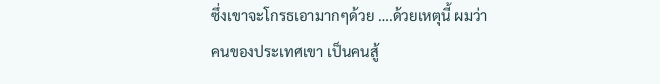ซึ่งเขาจะโกรธเอามากๆด้วย ….ด้วยเหตุนี้ ผมว่าคนของประเทศเขา เป็นคนสู้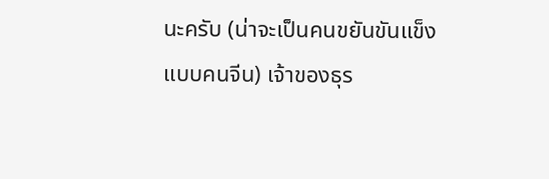นะครับ (น่าจะเป็นคนขยันขันแข็ง แบบคนจีน) เจ้าของธุร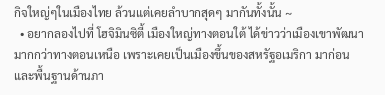กิจใหญ่ๆในเมืองไทย ล้วนแต่เคยลำบากสุดๆ มากันทั้งนั้น ~
  • อยากลองไปที่ โฮจิมินซิตี้ เมืองใหญ่ทางตอนใต้ ได้ข่าวว่าเมืองเขาพัฒนามากกว่าทางตอนเหนือ เพราะเคยเป็นเมืองขึ้นของสหรัฐอเมริกา มาก่อน และพื้นฐานด้านภา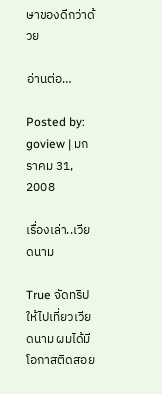ษาของดีกว่าด้วย

อ่านต่อ…

Posted by: goview | มกราคม 31, 2008

เรื่องเล่า..เวียดนาม

True จัดทริปให้ไปเที่ยวเวียดนาม ผมได้มีโอกาสติดสอย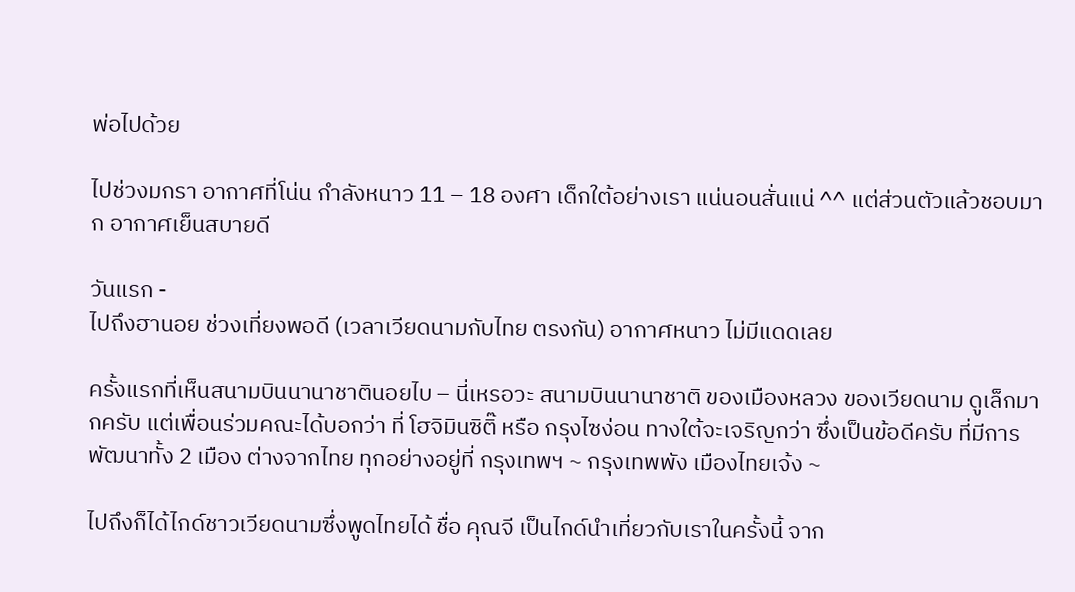พ่อไปด้วย

ไปช่วงมกรา อากาศที่โน่น กำลังหนาว 11 – 18 องศา เด็กใต้อย่างเรา แน่นอนสั่นแน่ ^^ แต่ส่วนตัวแล้วชอบมาก อากาศเย็นสบายดี

วันแรก -
ไปถึงฮานอย ช่วงเที่ยงพอดี (เวลาเวียดนามกับไทย ตรงกัน) อากาศหนาว ไม่มีแดดเลย

ครั้งแรกที่เห็นสนามบินนานาชาตินอยไบ – นี่เหรอวะ สนามบินนานาชาติ ของเมืองหลวง ของเวียดนาม ดูเล็กมากครับ แต่เพื่อนร่วมคณะได้บอกว่า ที่ โฮจิมินซิติ๊ หรือ กรุงไซง่อน ทางใต้จะเจริญกว่า ซึ่งเป็นข้อดีครับ ที่มีการพัฒนาทั้ง 2 เมือง ต่างจากไทย ทุกอย่างอยู่ที่ กรุงเทพฯ ~ กรุงเทพพัง เมืองไทยเจ้ง ~

ไปถึงก็ได้ไกด์ชาวเวียดนามซึ่งพูดไทยได้ ชื่อ คุณจี เป็นไกด์นำเที่ยวกับเราในครั้งนี้ จาก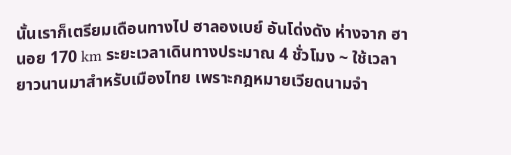นั้นเราก็เตรียมเดือนทางไป ฮาลองเบย์ อันโด่งดัง ห่างจาก ฮานอย 170 km ระยะเวลาเดินทางประมาณ 4 ชั่วโมง ~ ใช้เวลายาวนานมาสำหรับเมืองไทย เพราะกฎหมายเวียดนามจำ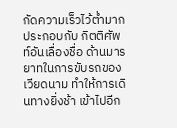กัดความเร็วไว้ต่ำมาก ประกอบกับ กิตติศัพท์อันเลื่องชื่อ ด้านมารยาทในการขับรถของเวียดนาม ทำให้การเดินทางยิ่งช้า เข้าไปอีก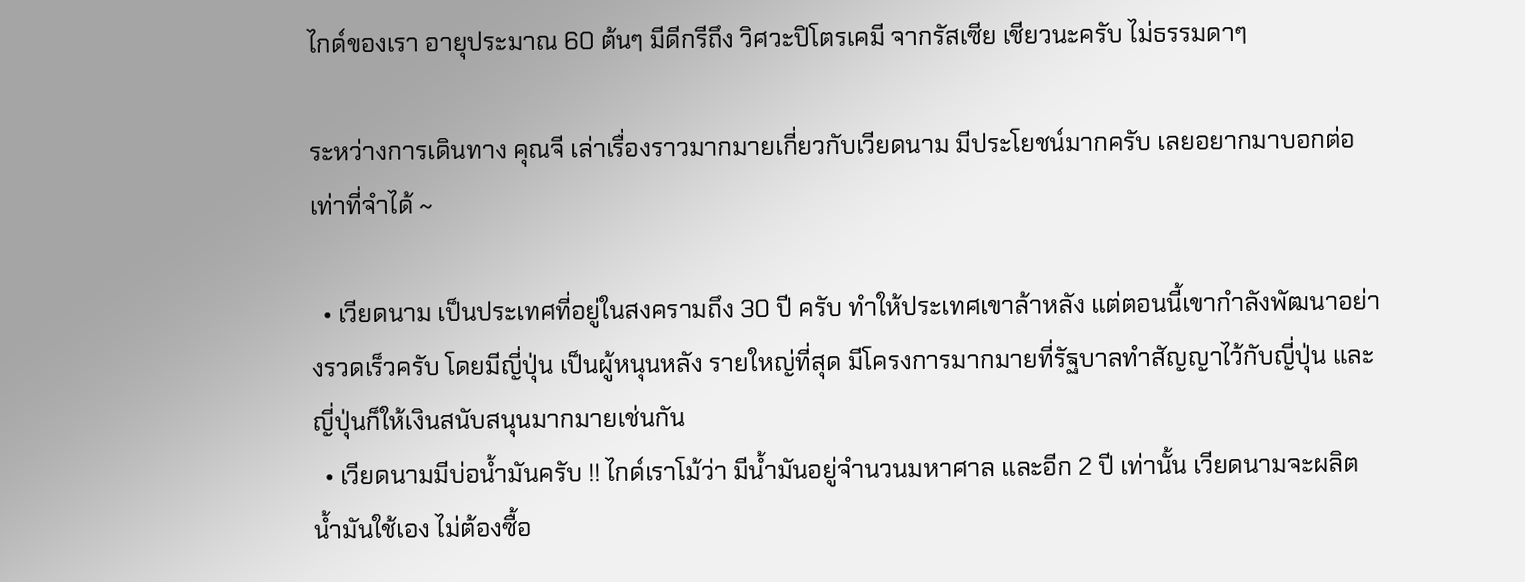ไกด์ของเรา อายุประมาณ 60 ต้นๆ มีดีกรีถึง วิศวะปิโตรเคมี จากรัสเซีย เชียวนะครับ ไม่ธรรมดาๆ

ระหว่างการเดินทาง คุณจี เล่าเรื่องราวมากมายเกี่ยวกับเวียดนาม มีประโยชน์มากครับ เลยอยากมาบอกต่อ เท่าที่จำได้ ~

  • เวียดนาม เป็นประเทศที่อยู่ในสงครามถึง 30 ปี ครับ ทำให้ประเทศเขาล้าหลัง แต่ตอนนี้เขากำลังพัฒนาอย่างรวดเร็วครับ โดยมีญี่ปุ่น เป็นผู้หนุนหลัง รายใหญ่ที่สุด มีโครงการมากมายที่รัฐบาลทำสัญญาไว้กับญี่ปุ่น และ ญี่ปุ่นก็ให้เงินสนับสนุนมากมายเช่นกัน
  • เวียดนามมีบ่อน้ำมันครับ !! ไกด์เราโม้ว่า มีน้ำมันอยู่จำนวนมหาศาล และอีก 2 ปี เท่านั้น เวียดนามจะผลิตน้ำมันใช้เอง ไม่ต้องซื้อ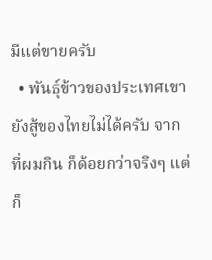มีแต่ขายครับ
  • พันธุ์ข้าวของประเทศเขา ยังสู้ของไทยไม่ได้ครับ จากที่ผมกิน ก็ด้อยกว่าจริงๆ แต่ก็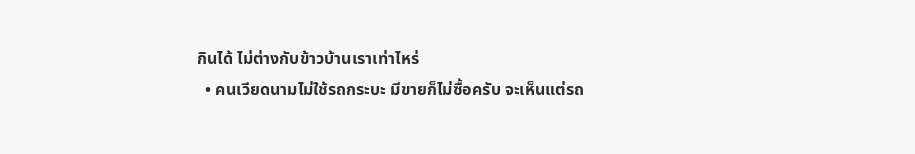กินได้ ไม่ต่างกับข้าวบ้านเราเท่าไหร่
  • คนเวียดนามไม่ใช้รถกระบะ มีขายก็ไม่ซื้อครับ จะเห็นแต่รถ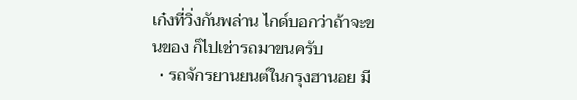เก๋งที่วิ่งกันพล่าน ไกด์บอกว่าถ้าจะขนของ ก็ไปเช่ารถมาขนครับ
  • รถจักรยานยนต์ในกรุงฮานอย มี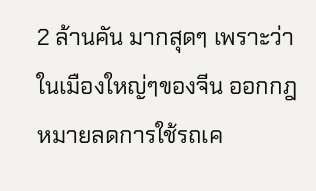2 ล้านคัน มากสุดๆ เพราะว่าในเมืองใหญ่ๆของจีน ออกกฎหมายลดการใช้รถเค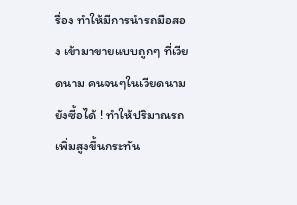รื่อง ทำให้มีการนำรถมือสอง เข้ามาขายแบบถูกๆ ที่เวียดนาม คนจนๆในเวียดนามยังซี้อได้ ! ทำให้ปริมาณรถ เพิ่มสูงขึ้นกระทัน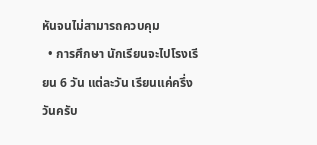หันจนไม่สามารถควบคุม
  • การศึกษา นักเรียนจะไปโรงเรียน 6 วัน แต่ละวัน เรียนแค่ครึ่งวันครับ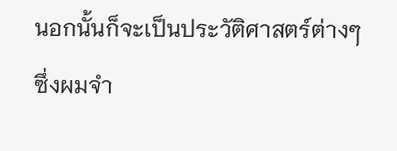นอกนั้นก็จะเป็นประวัติศาสตร์ต่างๆ ซึ่งผมจำ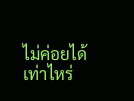ไม่ค่อยได้เท่าไหร่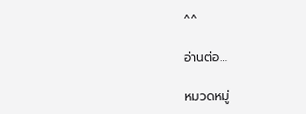^^

อ่านต่อ…

หมวดหมู่